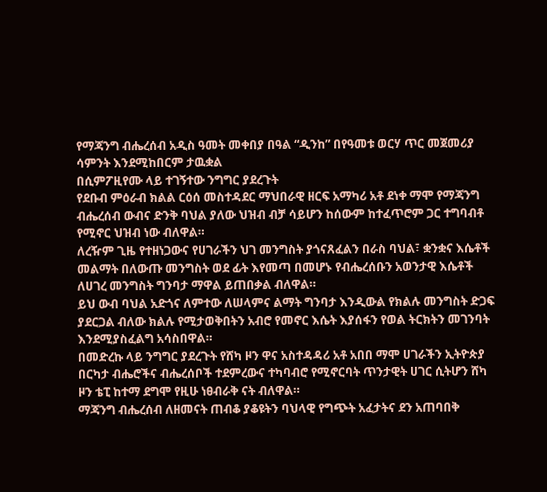የማጃንግ ብሔረሰብ አዲስ ዓመት መቀበያ በዓል “ዲንከ” በየዓመቱ ወርሃ ጥር መጀመሪያ ሳምንት እንደሚከበርም ታዉቋል
በሲምፖዚየሙ ላይ ተገኝተው ንግግር ያደረጉት
የደቡብ ምዕራብ ክልል ርዕሰ መስተዳደር ማህበራዊ ዘርፍ አማካሪ አቶ ደነቀ ማሞ የማጃንግ ብሔረሰብ ውብና ድንቅ ባህል ያለው ህዝብ ብቻ ሳይሆን ከሰውም ከተፈጥሮም ጋር ተግባብቶ የሚኖር ህዝብ ነው ብለዋል።
ለረዥም ጊዜ የተዘነጋውና የሀገራችን ህገ መንግስት ያጎናጸፈልን በራስ ባህል፣ ቋንቋና እሴቶች መልማት በለውጡ መንግስት ወደ ፊት እየመጣ በመሆኑ የብሔረሰቡን አወንታዊ እሴቶች ለሀገረ መንግስት ግንባታ ማዋል ይጠበቃል ብለዋል።
ይህ ውብ ባህል አድጎና ለምተው ለሠላምና ልማት ግንባታ እንዲውል የክልሉ መንግስት ድጋፍ ያደርጋል ብለው ክልሉ የሚታወቅበትን አብሮ የመኖር እሴት እያሰፋን የወል ትርክትን መገንባት እንደሚያስፈልግ አሳስበዋል።
በመድረኩ ላይ ንግግር ያደረጉት የሸካ ዞን ዋና አስተዳዳሪ አቶ አበበ ማሞ ሀገራችን ኢትዮጵያ በርካታ ብሔሮችና ብሔረሰቦች ተደምረውና ተካባብሮ የሚኖርባት ጥንታዊት ሀገር ሲትሆን ሸካ ዞን ቴፒ ከተማ ደግሞ የዚሁ ነፀብራቅ ናት ብለዋል።
ማጃንግ ብሔረሰብ ለዘመናት ጠብቆ ያቆዩትን ባህላዊ የግጭት አፈታትና ደን አጠባበቅ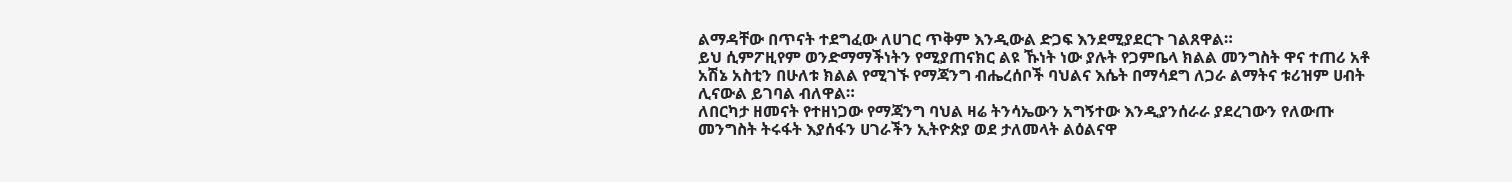ልማዳቸው በጥናት ተደግፈው ለሀገር ጥቅም እንዲውል ድጋፍ እንደሚያደርጉ ገልጸዋል።
ይህ ሲምፖዚየም ወንድማማችነትን የሚያጠናክር ልዩ ኹነት ነው ያሉት የጋምቤላ ክልል መንግስት ዋና ተጠሪ አቶ አሽኔ አስቲን በሁለቱ ክልል የሚገኙ የማጃንግ ብሔረሰቦች ባህልና እሴት በማሳደግ ለጋራ ልማትና ቱሪዝም ሀብት ሊናውል ይገባል ብለዋል።
ለበርካታ ዘመናት የተዘነጋው የማጃንግ ባህል ዛሬ ትንሳኤውን አግኝተው እንዲያንሰራራ ያደረገውን የለውጡ መንግስት ትሩፋት እያሰፋን ሀገራችን ኢትዮጵያ ወደ ታለመላት ልዕልናዋ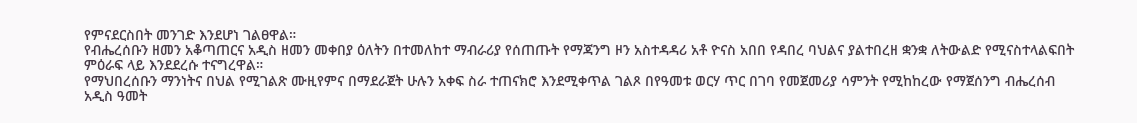የምናደርስበት መንገድ እንደሆነ ገልፀዋል።
የብሔረሰቡን ዘመን አቆጣጠርና አዲስ ዘመን መቀበያ ዕለትን በተመለከተ ማብራሪያ የሰጠጡት የማጃንግ ዞን አስተዳዳሪ አቶ ዮናስ አበበ የዳበረ ባህልና ያልተበረዘ ቋንቋ ለትውልድ የሚናስተላልፍበት ምዕራፍ ላይ እንደደረሱ ተናግረዋል።
የማህበረሰቡን ማንነትና በህል የሚገልጽ ሙዚየምና በማደራጀት ሁሉን አቀፍ ስራ ተጠናክሮ እንደሚቀጥል ገልጾ በየዓመቱ ወርሃ ጥር በገባ የመጀመሪያ ሳምንት የሚከከረው የማጀሰንግ ብሔረሰብ አዲስ ዓመት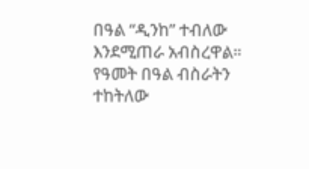በዓል “ዲንከ” ተብለው እንደሚጠራ አብስረዋል።
የዓመት በዓል ብስራትን ተከትለው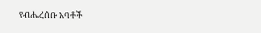የብሔረሰቡ አባቶች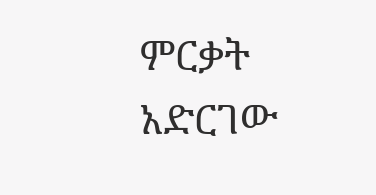ምርቃት አድርገው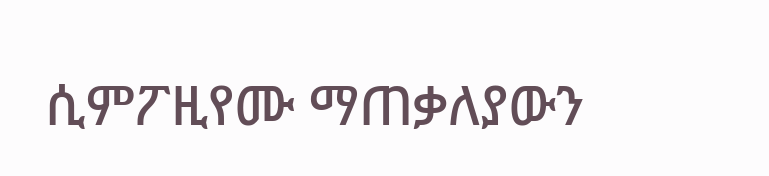ሲምፖዚየሙ ማጠቃለያውን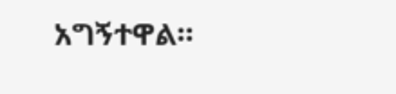አግኝተዋል።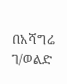በአሻግሬ ገ/ወልድ